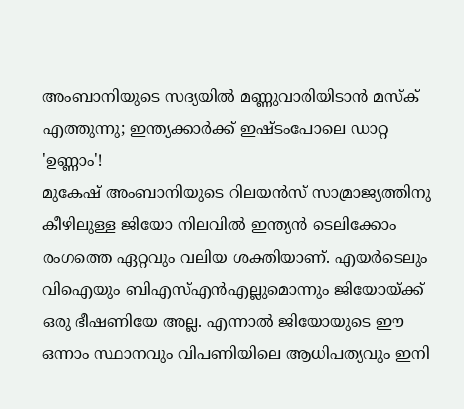അംബാനിയുടെ സദ്യയിൽ മണ്ണുവാരിയിടാൻ മസ്ക് എത്തുന്നു; ഇന്ത്യക്കാർക്ക് ഇഷ്ടംപോലെ ഡാറ്റ 'ഉണ്ണാം'!
മുകേഷ് അംബാനിയുടെ റിലയൻസ് സാമ്രാജ്യത്തിനു കീഴിലുള്ള ജിയോ നിലവിൽ ഇന്ത്യൻ ടെലിക്കോം രംഗത്തെ ഏറ്റവും വലിയ ശക്തിയാണ്. എയർടെലും വിഐയും ബിഎസ്എൻഎല്ലുമൊന്നും ജിയോയ്ക്ക് ഒരു ഭീഷണിയേ അല്ല. എന്നാൽ ജിയോയുടെ ഈ ഒന്നാം സ്ഥാനവും വിപണിയിലെ ആധിപത്യവും ഇനി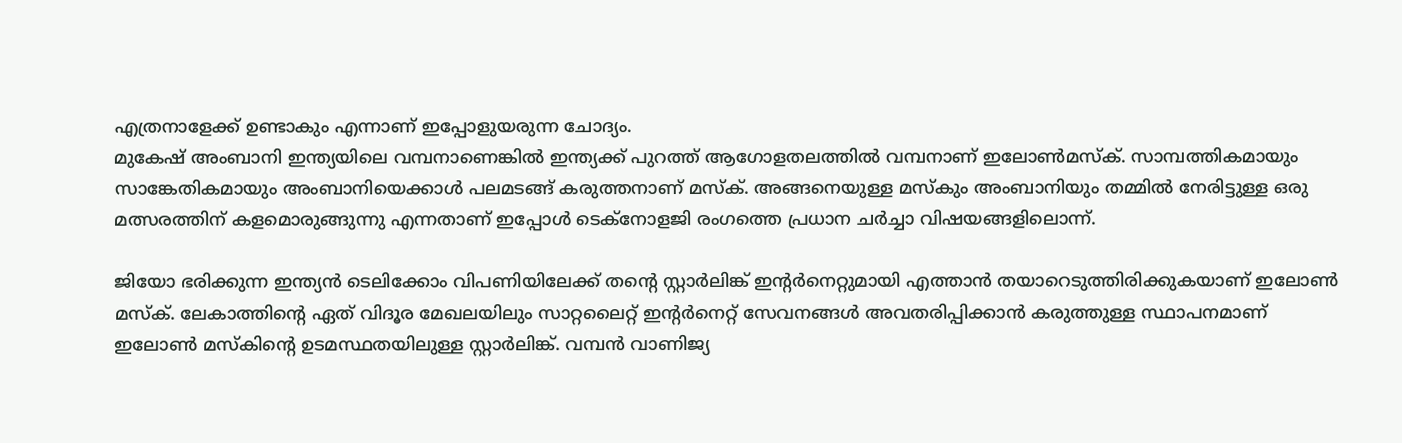എത്രനാളേക്ക് ഉണ്ടാകും എന്നാണ് ഇപ്പോളുയരുന്ന ചോദ്യം.
മുകേഷ് അംബാനി ഇന്ത്യയിലെ വമ്പനാണെങ്കിൽ ഇന്ത്യക്ക് പുറത്ത് ആഗോളതലത്തിൽ വമ്പനാണ് ഇലോൺമസ്ക്. സാമ്പത്തികമായും സാങ്കേതികമായും അംബാനിയെക്കാൾ പലമടങ്ങ് കരുത്തനാണ് മസ്ക്. അങ്ങനെയുള്ള മസ്കും അംബാനിയും തമ്മിൽ നേരിട്ടുള്ള ഒരു മത്സരത്തിന് കളമൊരുങ്ങുന്നു എന്നതാണ് ഇപ്പോൾ ടെക്നോളജി രംഗത്തെ പ്രധാന ചർച്ചാ വിഷയങ്ങളിലൊന്ന്.

ജിയോ ഭരിക്കുന്ന ഇന്ത്യൻ ടെലിക്കോം വിപണിയിലേക്ക് തന്റെ സ്റ്റാർലിങ്ക് ഇന്റർനെറ്റുമായി എത്താൻ തയാറെടുത്തിരിക്കുകയാണ് ഇലോൺ മസ്ക്. ലേകാത്തിന്റെ ഏത് വിദൂര മേഖലയിലും സാറ്റലൈറ്റ് ഇന്റർനെറ്റ് സേവനങ്ങൾ അവതരിപ്പിക്കാൻ കരുത്തുള്ള സ്ഥാപനമാണ് ഇലോൺ മസ്കിന്റെ ഉടമസ്ഥതയിലുള്ള സ്റ്റാർലിങ്ക്. വമ്പൻ വാണിജ്യ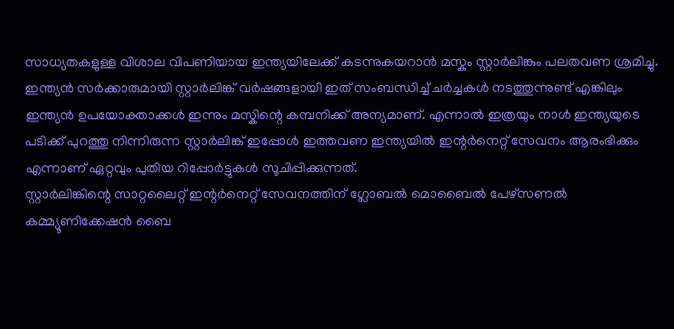സാധ്യതകളുള്ള വിശാല വിപണിയായ ഇന്ത്യയിലേക്ക് കടന്നുകയറാൻ മസ്കും സ്റ്റാർലിങ്കും പലതവണ ശ്രമിച്ചു.
ഇന്ത്യൻ സർക്കാരുമായി സ്റ്റാർലിങ്ക് വർഷങ്ങളായി ഇത് സംബന്ധിച്ച് ചർച്ചകൾ നടത്തുന്നുണ്ട് എങ്കിലും ഇന്ത്യൻ ഉപയോക്താക്കൾ ഇന്നും മസ്കിന്റെ കമ്പനിക്ക് അന്യമാണ്. എന്നാൽ ഇത്രയും നാൾ ഇന്ത്യയുടെ പടിക്ക് പുറത്തു നിന്നിരുന്ന സ്റ്റാർലിങ്ക് ഇപ്പോൾ ഇത്തവണ ഇന്ത്യയിൽ ഇന്റർനെറ്റ് സേവനം ആരംഭിക്കും എന്നാണ് ഏറ്റവും പുതിയ റിപ്പോർട്ടുകൾ സൂചിപ്പിക്കുന്നത്.
സ്റ്റാർലിങ്കിന്റെ സാറ്റലൈറ്റ് ഇന്റർനെറ്റ് സേവനത്തിന് ഗ്ലോബൽ മൊബൈൽ പേഴ്സണൽ കമ്മ്യൂണിക്കേഷൻ ബൈ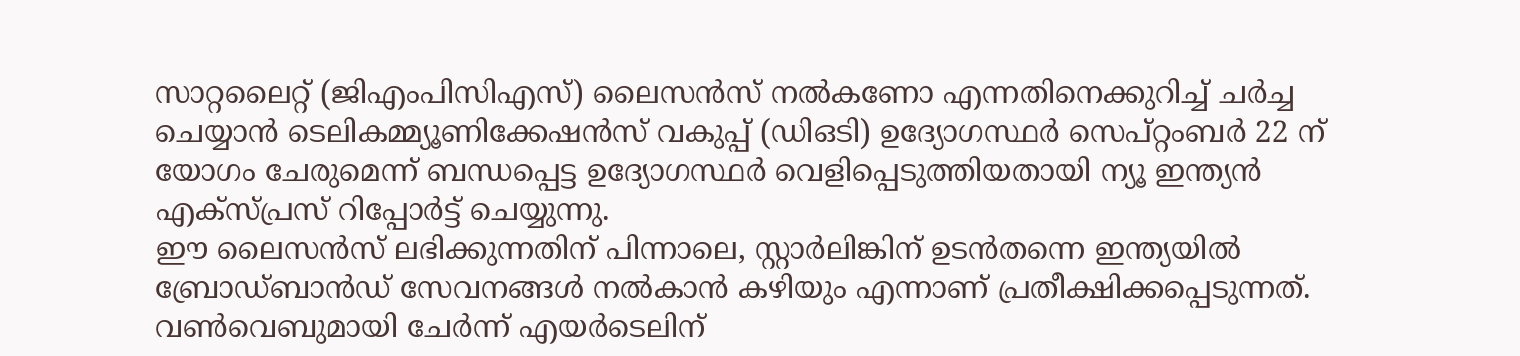സാറ്റലൈറ്റ് (ജിഎംപിസിഎസ്) ലൈസൻസ് നൽകണോ എന്നതിനെക്കുറിച്ച് ചർച്ച ചെയ്യാൻ ടെലികമ്മ്യൂണിക്കേഷൻസ് വകുപ്പ് (ഡിഒടി) ഉദ്യോഗസ്ഥർ സെപ്റ്റംബർ 22 ന് യോഗം ചേരുമെന്ന് ബന്ധപ്പെട്ട ഉദ്യോഗസ്ഥർ വെളിപ്പെടുത്തിയതായി ന്യൂ ഇന്ത്യൻ എക്സ്പ്രസ് റിപ്പോർട്ട് ചെയ്യുന്നു.
ഈ ലൈസൻസ് ലഭിക്കുന്നതിന് പിന്നാലെ, സ്റ്റാർലിങ്കിന് ഉടൻതന്നെ ഇന്ത്യയിൽ ബ്രോഡ്ബാൻഡ് സേവനങ്ങൾ നൽകാൻ കഴിയും എന്നാണ് പ്രതീക്ഷിക്കപ്പെടുന്നത്. വൺവെബുമായി ചേർന്ന് എയർടെലിന്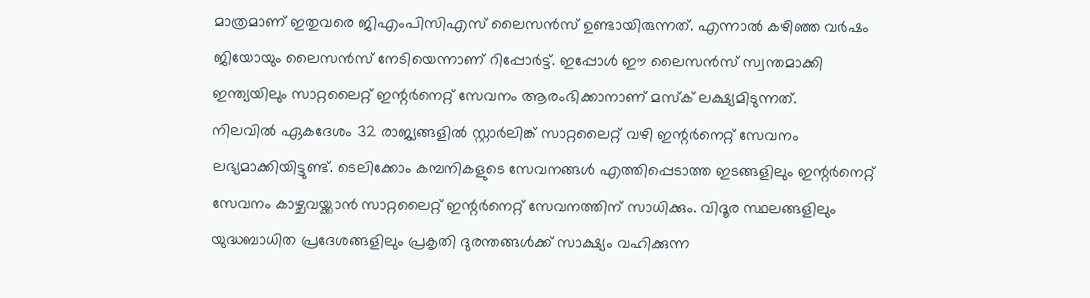മാത്രമാണ് ഇതുവരെ ജിഎംപിസിഎസ് ലൈസൻസ് ഉണ്ടായിരുന്നത്. എന്നാൽ കഴിഞ്ഞ വർഷം ജിയോയും ലൈസൻസ് നേടിയെന്നാണ് റിപ്പോർട്ട്. ഇപ്പോൾ ഈ ലൈസൻസ് സ്വന്തമാക്കി ഇന്ത്യയിലും സാറ്റലൈറ്റ് ഇന്റർനെറ്റ് സേവനം ആരംഭിക്കാനാണ് മസ്ക് ലക്ഷ്യമിടുന്നത്.
നിലവിൽ ഏകദേശം 32 രാജ്യങ്ങളിൽ സ്റ്റാർലിങ്ക് സാറ്റലൈറ്റ് വഴി ഇന്റർനെറ്റ് സേവനം ലഭ്യമാക്കിയിട്ടുണ്ട്. ടെലിക്കോം കമ്പനികളുടെ സേവനങ്ങൾ എത്തിപ്പെടാത്ത ഇടങ്ങളിലും ഇന്റർനെറ്റ് സേവനം കാഴ്ചവയ്ക്കാൻ സാറ്റലൈറ്റ് ഇന്റർനെറ്റ് സേവനത്തിന് സാധിക്കും. വിദൂര സ്ഥലങ്ങളിലും യുദ്ധബാധിത പ്രദേശങ്ങളിലും പ്രകൃതി ദുരന്തങ്ങൾക്ക് സാക്ഷ്യം വഹിക്കുന്ന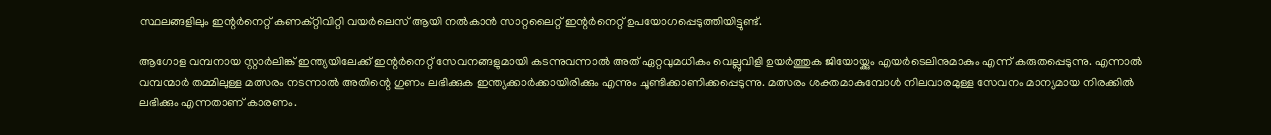സ്ഥലങ്ങളിലും ഇന്റർനെറ്റ് കണക്റ്റിവിറ്റി വയർലെസ് ആയി നൽകാൻ സാറ്റലൈറ്റ് ഇന്റർനെറ്റ് ഉപയോഗപ്പെടുത്തിയിട്ടുണ്ട്.

ആഗോള വമ്പനായ സ്റ്റാർലിങ്ക് ഇന്ത്യയിലേക്ക് ഇന്റർനെറ്റ് സേവനങ്ങളുമായി കടന്നുവന്നാൽ അത് ഏറ്റവുമധികം വെല്ലുവിളി ഉയർത്തുക ജിയോയ്ക്കും എയർടെലിനുമാകും എന്ന് കരുതപ്പെടുന്നു. എന്നാൽ വമ്പന്മാർ തമ്മിലുള്ള മത്സരം നടന്നാൽ അതിന്റെ ഗുണം ലഭിക്കുക ഇന്ത്യക്കാർക്കായിരിക്കും എന്നും ചൂണ്ടിക്കാണിക്കപ്പെടുന്നു. മത്സരം ശക്തമാകുമ്പോൾ നിലവാരമുള്ള സേവനം മാന്യമായ നിരക്കിൽ ലഭിക്കും എന്നതാണ് കാരണം.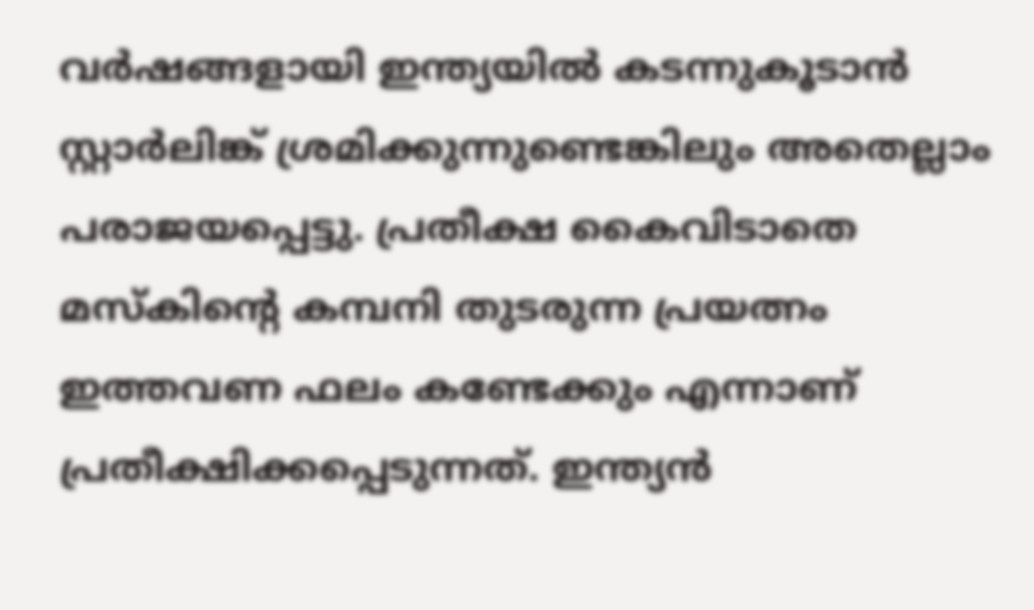വർഷങ്ങളായി ഇന്ത്യയിൽ കടന്നുകൂടാൻ സ്റ്റാർലിങ്ക് ശ്രമിക്കുന്നുണ്ടെങ്കിലും അതെല്ലാം പരാജയപ്പെട്ടു. പ്രതീക്ഷ കൈവിടാതെ മസ്കിന്റെ കമ്പനി തുടരുന്ന പ്രയത്നം ഇത്തവണ ഫലം കണ്ടേക്കും എന്നാണ് പ്രതീക്ഷിക്കപ്പെടുന്നത്. ഇന്ത്യൻ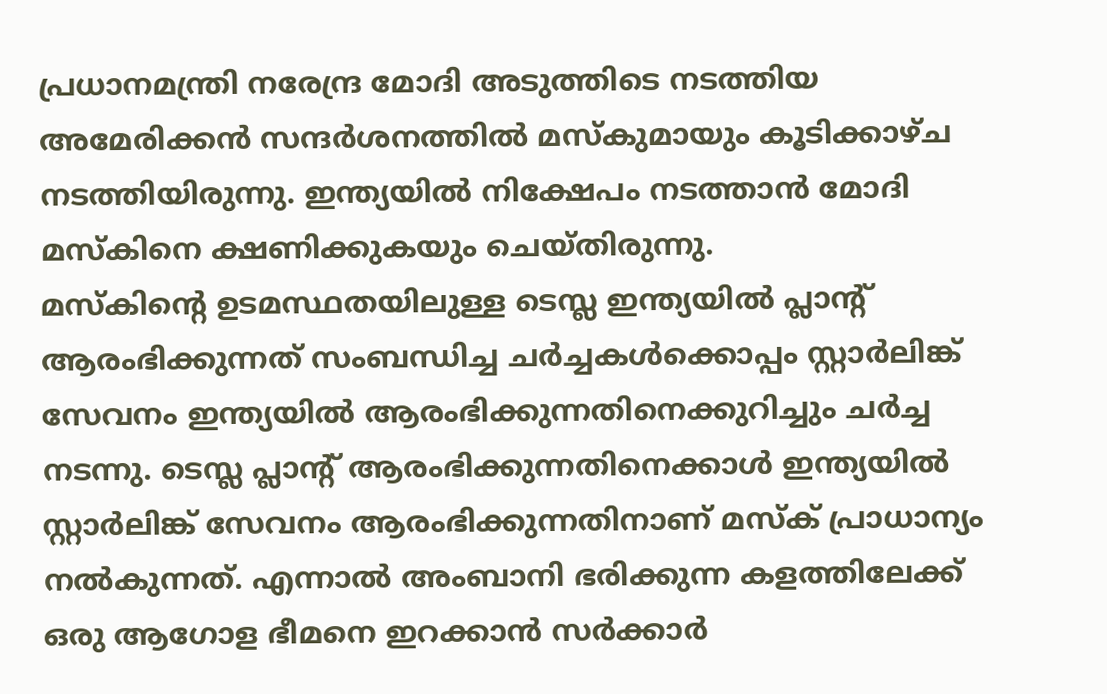പ്രധാനമന്ത്രി നരേന്ദ്ര മോദി അടുത്തിടെ നടത്തിയ അമേരിക്കൻ സന്ദർശനത്തിൽ മസ്കുമായും കൂടിക്കാഴ്ച നടത്തിയിരുന്നു. ഇന്ത്യയിൽ നിക്ഷേപം നടത്താൻ മോദി മസ്കിനെ ക്ഷണിക്കുകയും ചെയ്തിരുന്നു.
മസ്കിന്റെ ഉടമസ്ഥതയിലുള്ള ടെസ്ല ഇന്ത്യയിൽ പ്ലാന്റ് ആരംഭിക്കുന്നത് സംബന്ധിച്ച ചർച്ചകൾക്കൊപ്പം സ്റ്റാർലിങ്ക് സേവനം ഇന്ത്യയിൽ ആരംഭിക്കുന്നതിനെക്കുറിച്ചും ചർച്ച നടന്നു. ടെസ്ല പ്ലാന്റ് ആരംഭിക്കുന്നതിനെക്കാൾ ഇന്ത്യയിൽ സ്റ്റാർലിങ്ക് സേവനം ആരംഭിക്കുന്നതിനാണ് മസ്ക് പ്രാധാന്യം നൽകുന്നത്. എന്നാൽ അംബാനി ഭരിക്കുന്ന കളത്തിലേക്ക് ഒരു ആഗോള ഭീമനെ ഇറക്കാൻ സർക്കാർ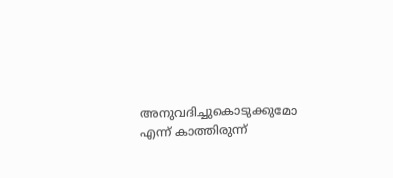അനുവദിച്ചുകൊടുക്കുമോ എന്ന് കാത്തിരുന്ന്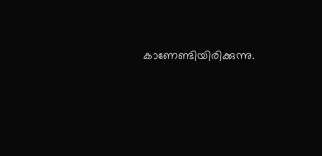കാണേണ്ടിയിരിക്കുന്നു.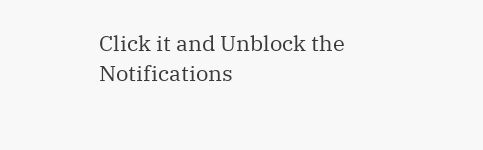Click it and Unblock the Notifications